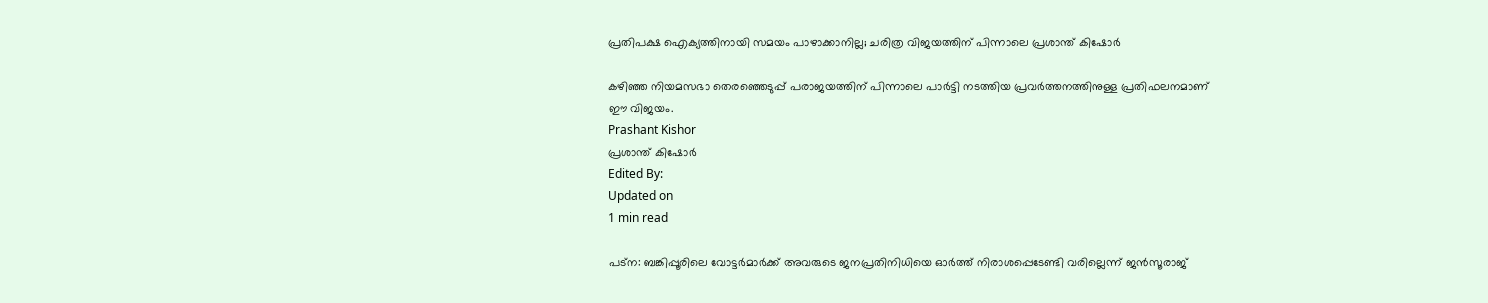പ്രതിപക്ഷ ഐക്യത്തിനായി സമയം പാഴാക്കാനില്ല; ചരിത്ര വിജയത്തിന് പിന്നാലെ പ്രശാന്ത് കിഷോര്‍

കഴിഞ്ഞ നിയമസഭാ തെരഞ്ഞെടുപ്പ് പരാജയത്തിന് പിന്നാലെ പാര്‍ട്ടി നടത്തിയ പ്രവര്‍ത്തനത്തിനുള്ള പ്രതിഫലനമാണ് ഈ വിജയം.
Prashant Kishor
പ്രശാന്ത് കിഷോര്‍
Edited By:
Updated on
1 min read

പട്‌ന: ബങ്കിപ്പൂരിലെ വോട്ടര്‍മാര്‍ക്ക് അവരുടെ ജനപ്രതിനിധിയെ ഓര്‍ത്ത് നിരാശപ്പെടേണ്ടി വരില്ലെന്ന് ജന്‍സൂരാജ്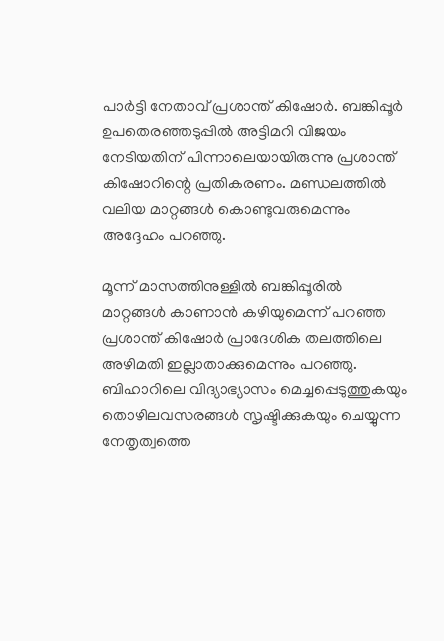പാര്‍ട്ടി നേതാവ് പ്രശാന്ത് കിഷോര്‍. ബങ്കിപ്പൂര്‍ ഉപതെരഞ്ഞടുപ്പില്‍ അട്ടിമറി വിജയം നേടിയതിന് പിന്നാലെയായിരുന്നു പ്രശാന്ത് കിഷോറിന്റെ പ്രതികരണം. മണ്ഡലത്തില്‍ വലിയ മാറ്റങ്ങള്‍ കൊണ്ടുവരുമെന്നും അദ്ദേഹം പറഞ്ഞു.

മൂന്ന് മാസത്തിനുള്ളില്‍ ബങ്കിപ്പൂരില്‍ മാറ്റങ്ങള്‍ കാണാന്‍ കഴിയുമെന്ന് പറഞ്ഞ പ്രശാന്ത് കിഷോര്‍ പ്രാദേശിക തലത്തിലെ അഴിമതി ഇല്ലാതാക്കുമെന്നും പറഞ്ഞു. ബിഹാറിലെ വിദ്യാഭ്യാസം മെച്ചപ്പെടുത്തുകയും തൊഴിലവസരങ്ങള്‍ സൃഷ്ടിക്കുകയും ചെയ്യുന്ന നേതൃത്വത്തെ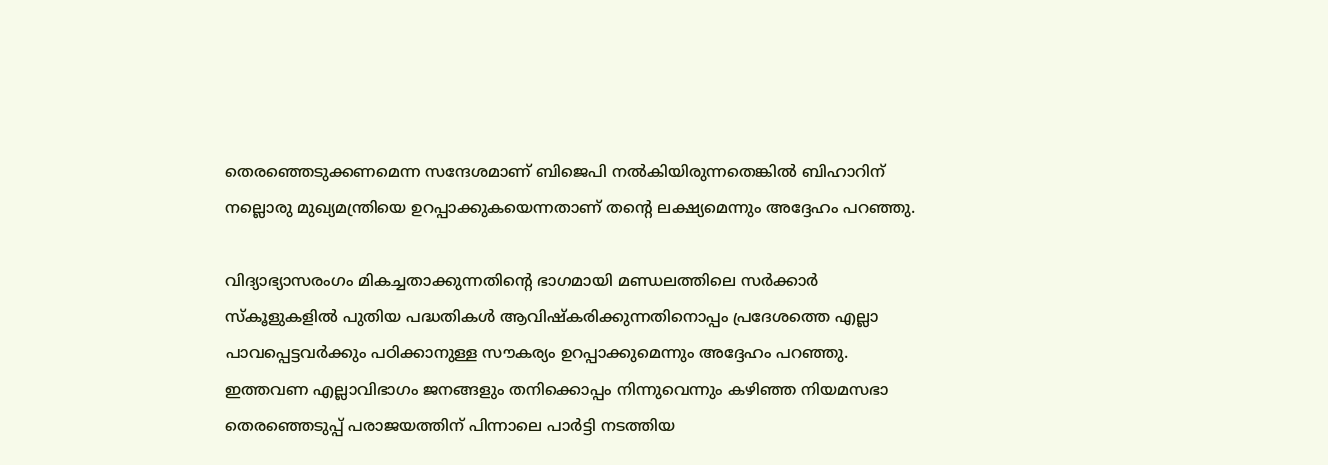തെരഞ്ഞെടുക്കണമെന്ന സന്ദേശമാണ് ബിജെപി നല്‍കിയിരുന്നതെങ്കില്‍ ബിഹാറിന് നല്ലൊരു മുഖ്യമന്ത്രിയെ ഉറപ്പാക്കുകയെന്നതാണ് തന്റെ ലക്ഷ്യമെന്നും അദ്ദേഹം പറഞ്ഞു.

വിദ്യാഭ്യാസരംഗം മികച്ചതാക്കുന്നതിന്റെ ഭാഗമായി മണ്ഡലത്തിലെ സര്‍ക്കാര്‍ സ്‌കൂളുകളില്‍ പുതിയ പദ്ധതികള്‍ ആവിഷ്‌കരിക്കുന്നതിനൊപ്പം പ്രദേശത്തെ എല്ലാ പാവപ്പെട്ടവര്‍ക്കും പഠിക്കാനുള്ള സൗകര്യം ഉറപ്പാക്കുമെന്നും അദ്ദേഹം പറഞ്ഞു. ഇത്തവണ എല്ലാവിഭാഗം ജനങ്ങളും തനിക്കൊപ്പം നിന്നുവെന്നും കഴിഞ്ഞ നിയമസഭാ തെരഞ്ഞെടുപ്പ് പരാജയത്തിന് പിന്നാലെ പാര്‍ട്ടി നടത്തിയ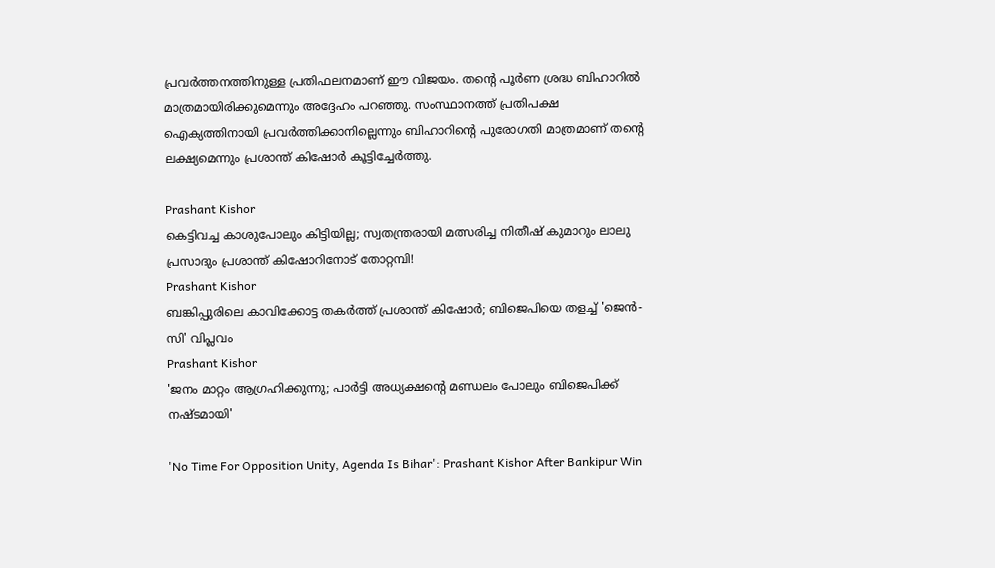പ്രവര്‍ത്തനത്തിനുള്ള പ്രതിഫലനമാണ് ഈ വിജയം. തന്റെ പൂര്‍ണ ശ്രദ്ധ ബിഹാറില്‍ മാത്രമായിരിക്കുമെന്നും അദ്ദേഹം പറഞ്ഞു. സംസ്ഥാനത്ത് പ്രതിപക്ഷ ഐക്യത്തിനായി പ്രവര്‍ത്തിക്കാനില്ലെന്നും ബിഹാറിന്റെ പുരോഗതി മാത്രമാണ് തന്റെ ലക്ഷ്യമെന്നും പ്രശാന്ത് കിഷോര്‍ കൂട്ടിച്ചേര്‍ത്തു.

Prashant Kishor
കെട്ടിവച്ച കാശുപോലും കിട്ടിയില്ല; സ്വതന്ത്രരായി മത്സരിച്ച നിതീഷ് കുമാറും ലാലു പ്രസാദും പ്രശാന്ത് കിഷോറിനോട് തോറ്റമ്പി!
Prashant Kishor
ബങ്കിപ്പുരിലെ കാവിക്കോട്ട തകർത്ത് പ്രശാന്ത് കിഷോർ; ബിജെപിയെ തളച്ച് 'ജെൻ-സി' വിപ്ലവം
Prashant Kishor
'ജനം മാറ്റം ആഗ്രഹിക്കുന്നു; പാര്‍ട്ടി അധ്യക്ഷന്റെ മണ്ഡലം പോലും ബിജെപിക്ക് നഷ്ടമായി'

'No Time For Opposition Unity, Agenda Is Bihar': Prashant Kishor After Bankipur Win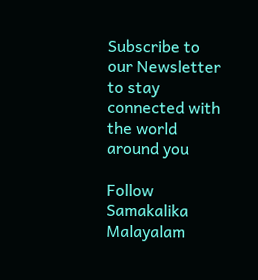Subscribe to our Newsletter to stay connected with the world around you

Follow Samakalika Malayalam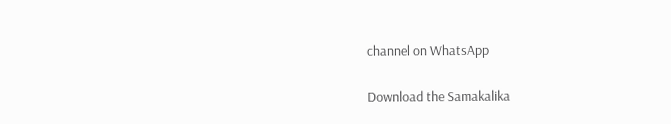channel on WhatsApp

Download the Samakalika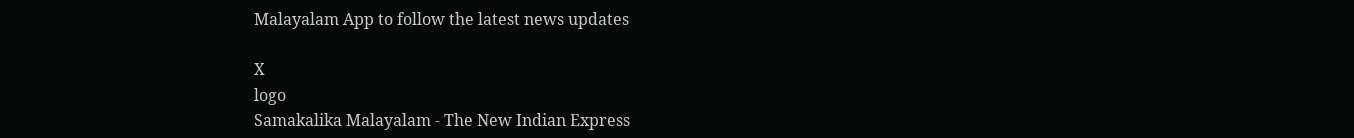Malayalam App to follow the latest news updates

X
logo
Samakalika Malayalam - The New Indian Express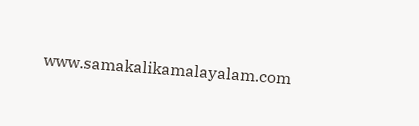www.samakalikamalayalam.com